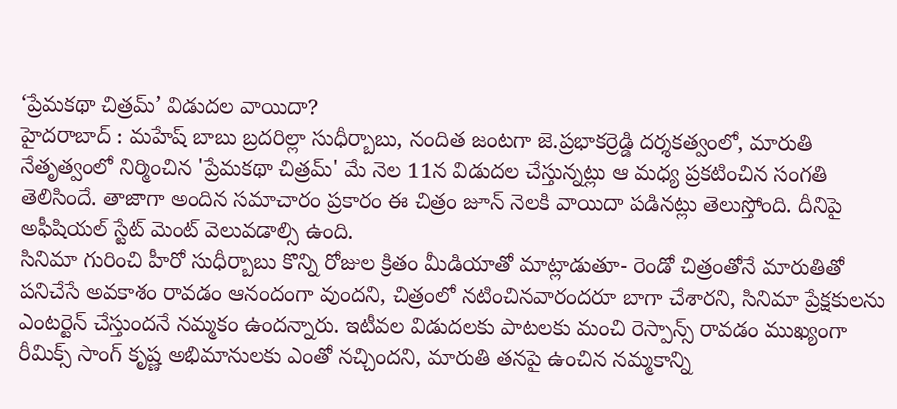‘ప్రేమకథా చిత్రమ్’ విడుదల వాయిదా?
హైదరాబాద్ : మహేష్ బాబు బ్రదరిల్లా సుధీర్బాబు, నందిత జంటగా జె.ప్రభాకర్రెడ్డి దర్శకత్వంలో, మారుతి నేతృత్వంలో నిర్మించిన 'ప్రేమకథా చిత్రమ్' మే నెల 11న విడుదల చేస్తున్నట్లు ఆ మధ్య ప్రకటించిన సంగతి తెలిసిందే. తాజాగా అందిన సమాచారం ప్రకారం ఈ చిత్రం జూన్ నెలకి వాయిదా పడినట్లు తెలుస్తోంది. దీనిపై అఫీషియల్ స్టేట్ మెంట్ వెలువడాల్సి ఉంది.
సినిమా గురించి హీరో సుధీర్బాబు కొన్ని రోజుల క్రితం మీడియాతో మాట్లాడుతూ- రెండో చిత్రంతోనే మారుతితో పనిచేసే అవకాశం రావడం ఆనందంగా వుందని, చిత్రంలో నటించినవారందరూ బాగా చేశారని, సినిమా ప్రేక్షకులను ఎంటర్టెన్ చేస్తుందనే నమ్మకం ఉందన్నారు. ఇటీవల విడుదలకు పాటలకు మంచి రెస్పాన్స్ రావడం ముఖ్యంగా రీమిక్స్ సాంగ్ కృష్ణ అభిమానులకు ఎంతో నచ్చిందని, మారుతి తనపై ఉంచిన నమ్మకాన్ని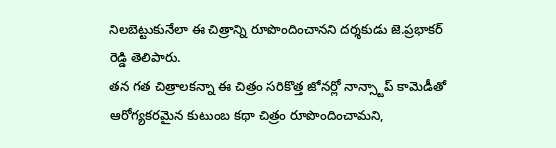నిలబెట్టుకునేలా ఈ చిత్రాన్ని రూపొందించానని దర్శకుడు జె.ప్రభాకర్ రెడ్డి తెలిపారు.
తన గత చిత్రాలకన్నా ఈ చిత్రం సరికొత్త జోనర్లో నాన్స్టాప్ కామెడీతో ఆరోగ్యకరమైన కుటుంబ కథా చిత్రం రూపొందించామని,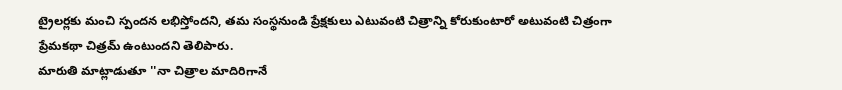ట్రైలర్లకు మంచి స్పందన లభిస్తోందని, తమ సంస్థనుండి ప్రేక్షకులు ఎటువంటి చిత్రాన్ని కోరుకుంటారో అటువంటి చిత్రంగా ప్రేమకథా చిత్రమ్ ఉంటుందని తెలిపారు.
మారుతి మాట్లాడుతూ ''నా చిత్రాల మాదిరిగానే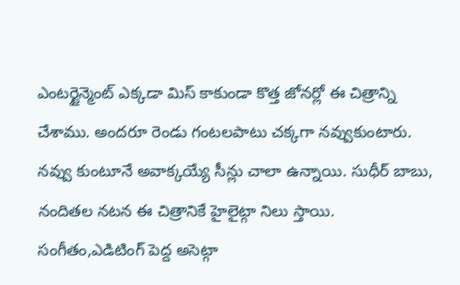ఎంటర్టైన్మెంట్ ఎక్కడా మిస్ కాకుండా కొత్త జోనర్లో ఈ చిత్రాన్ని చేశాము. అందరూ రెండు గంటలపాటు చక్కగా నవ్వుకుంటారు. నవ్వు కుంటూనే అవాక్కయ్యే సీన్లు చాలా ఉన్నాయి. సుధీర్ బాబు, నందితల నటన ఈ చిత్రానికే హైలైట్గా నిలు స్తాయి. సంగీతం,ఎడిటింగ్ పెద్ద అసెట్గా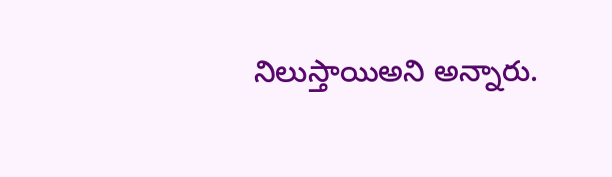నిలుస్తాయిఅని అన్నారు.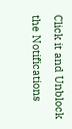Click it and Unblock the Notifications